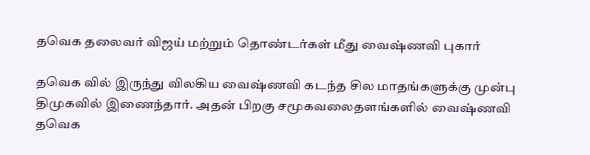தவெக தலைவர் விஜய் மற்றும் தொண்டர்கள் மீது வைஷ்ணவி புகார்

தவெக வில் இருந்து விலகிய வைஷ்ணவி கடந்த சில மாதங்களுக்கு முன்பு திமுகவில் இணைந்தார். அதன் பிறகு சமூகவலைதளங்களில் வைஷ்ணவி தவெக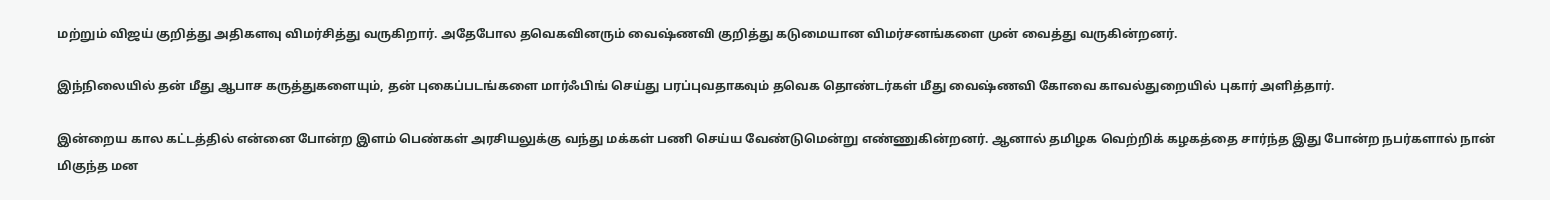மற்றும் விஜய் குறித்து அதிகளவு விமர்சித்து வருகிறார். அதேபோல தவெகவினரும் வைஷ்ணவி குறித்து கடுமையான விமர்சனங்களை முன் வைத்து வருகின்றனர்.

இந்நிலையில் தன் மீது ஆபாச கருத்துகளையும், தன் புகைப்படங்களை மார்ஃபிங் செய்து பரப்புவதாகவும் தவெக தொண்டர்கள் மீது வைஷ்ணவி கோவை காவல்துறையில் புகார் அளித்தார்.

இன்றைய கால கட்டத்தில் என்னை போன்ற இளம் பெண்கள் அரசியலுக்கு வந்து மக்கள் பணி செய்ய வேண்டுமென்று எண்ணுகின்றனர். ஆனால் தமிழக வெற்றிக் கழகத்தை சார்ந்த இது போன்ற நபர்களால் நான் மிகுந்த மன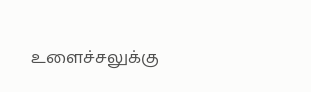உளைச்சலுக்கு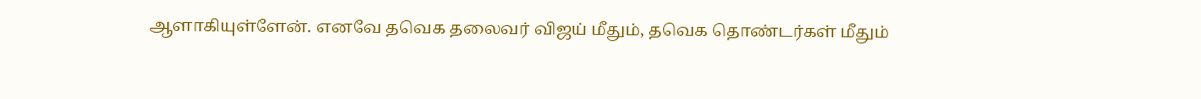ஆளாகியுள்ளேன். எனவே தவெக தலைவர் விஜய் மீதும், தவெக தொண்டர்கள் மீதும்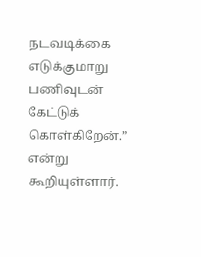நடவடிக்கை எடுக்குமாறு பணிவுடன் கேட்டுக் கொள்கிறேன்.” என்று கூறியுள்ளார்.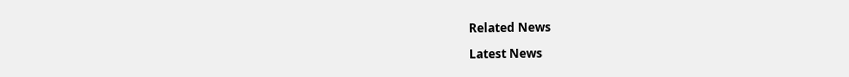Related News

Latest News